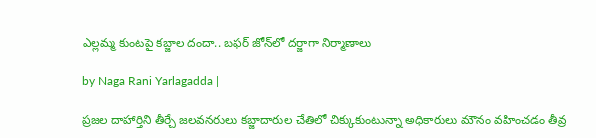ఎల్లమ్మ కుంటపై కబ్జాల దందా.. బఫర్ జోన్‌లో దర్జాగా నిర్మాణాలు

by Naga Rani Yarlagadda |

ప్రజల దాహార్తిని తీర్చే జలవనరులు కబ్జాదారుల చేతిలో చిక్కుకుంటున్నా అధికారులు మౌనం వహించడం తీవ్ర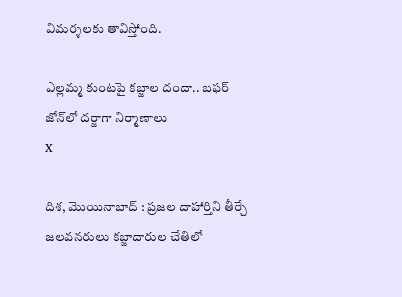విమర్శలకు తావిస్తోంది.

ఎల్లమ్మ కుంటపై కబ్జాల దందా.. బఫర్ జోన్‌లో దర్జాగా నిర్మాణాలు
X

దిశ, మొయినాబాద్ : ప్రజల దాహార్తిని తీర్చే జలవనరులు కబ్జాదారుల చేతిలో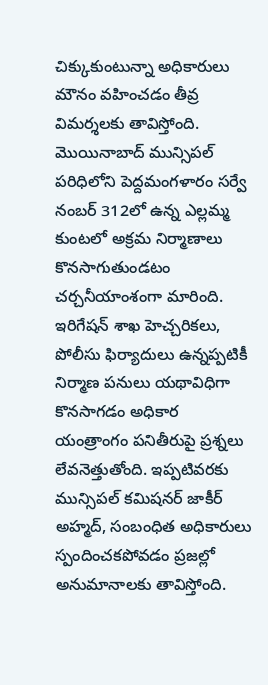చిక్కుకుంటున్నా అధికారులు మౌనం వహించడం తీవ్ర విమర్శలకు తావిస్తోంది. మొయినాబాద్ మున్సిపల్ పరిధిలోని పెద్దమంగళారం సర్వే నంబర్ 312లో ఉన్న ఎల్లమ్మ కుంటలో అక్రమ నిర్మాణాలు కొనసాగుతుండటం చర్చనీయాంశంగా మారింది. ఇరిగేషన్ శాఖ హెచ్చరికలు, పోలీసు ఫిర్యాదులు ఉన్నప్పటికీ నిర్మాణ పనులు యథావిధిగా కొనసాగడం అధికార యంత్రాంగం పనితీరుపై ప్రశ్నలు లేవనెత్తుతోంది. ఇప్పటివరకు మున్సిపల్ కమిషనర్ జాకీర్ అహ్మద్, సంబంధిత అధికారులు స్పందించకపోవడం ప్రజల్లో అనుమానాలకు తావిస్తోంది.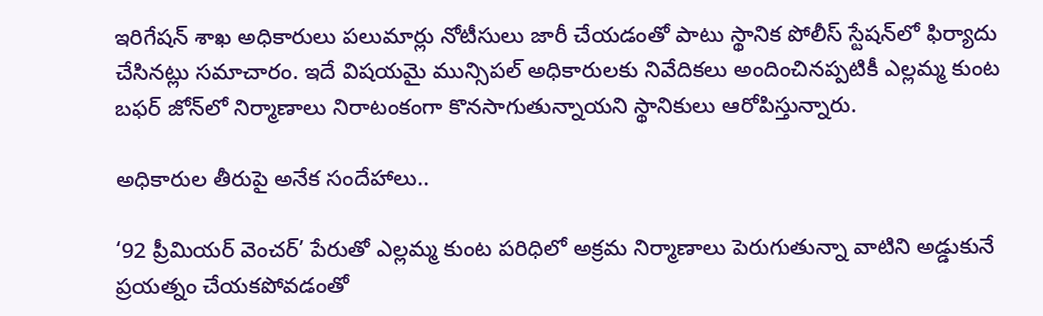ఇరిగేషన్ శాఖ అధికారులు పలుమార్లు నోటీసులు జారీ చేయడంతో పాటు స్థానిక పోలీస్ స్టేషన్‌లో ఫిర్యాదు చేసినట్లు సమాచారం. ఇదే విషయమై మున్సిపల్ అధికారులకు నివేదికలు అందించినప్పటికీ ఎల్లమ్మ కుంట బఫర్ జోన్‌లో నిర్మాణాలు నిరాటంకంగా కొనసాగుతున్నాయని స్థానికులు ఆరోపిస్తున్నారు.

అధికారుల తీరుపై అనేక సందేహాలు..

‘92 ప్రీమియర్ వెంచర్’ పేరుతో ఎల్లమ్మ కుంట పరిధిలో అక్రమ నిర్మాణాలు పెరుగుతున్నా వాటిని అడ్డుకునే ప్రయత్నం చేయకపోవడంతో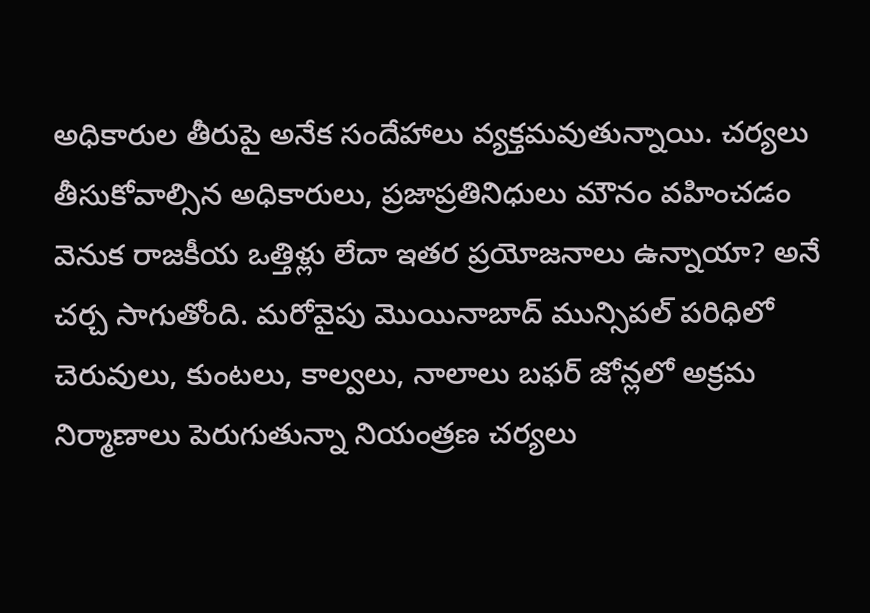అధికారుల తీరుపై అనేక సందేహాలు వ్యక్తమవుతున్నాయి. చర్యలు తీసుకోవాల్సిన అధికారులు, ప్రజాప్రతినిధులు మౌనం వహించడం వెనుక రాజకీయ ఒత్తిళ్లు లేదా ఇతర ప్రయోజనాలు ఉన్నాయా? అనే చర్చ సాగుతోంది. మరోవైపు మొయినాబాద్ మున్సిపల్ పరిధిలో చెరువులు, కుంటలు, కాల్వలు, నాలాలు బఫర్ జోన్లలో అక్రమ నిర్మాణాలు పెరుగుతున్నా నియంత్రణ చర్యలు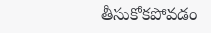తీసుకోకపోవడం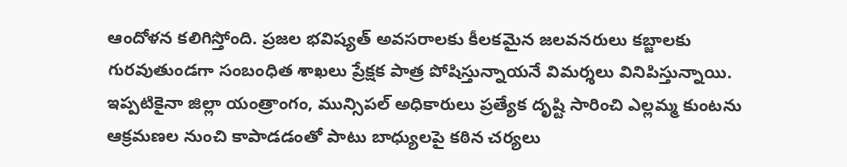ఆందోళన కలిగిస్తోంది. ప్రజల భవిష్యత్ అవసరాలకు కీలకమైన జలవనరులు కబ్జాలకు గురవుతుండగా సంబంధిత శాఖలు ప్రేక్షక పాత్ర పోషిస్తున్నాయనే విమర్శలు వినిపిస్తున్నాయి. ఇప్పటికైనా జిల్లా యంత్రాంగం, మున్సిపల్ అధికారులు ప్రత్యేక దృష్టి సారించి ఎల్లమ్మ కుంటను ఆక్రమణల నుంచి కాపాడడంతో పాటు బాధ్యులపై కఠిన చర్యలు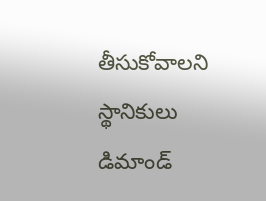తీసుకోవాలని స్థానికులు డిమాండ్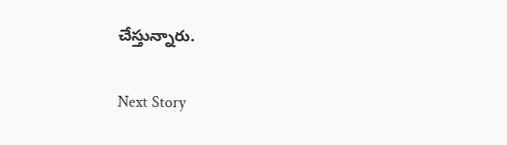చేస్తున్నారు.

Next Story